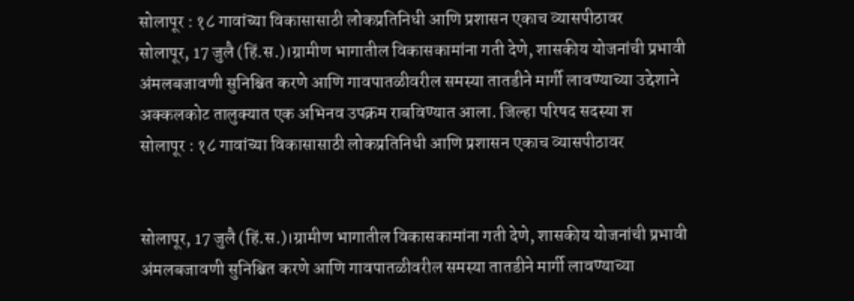सोलापूर : १८ गावांच्या विकासासाठी लोकप्रतिनिधी आणि प्रशासन एकाच व्यासपीठावर
सोलापूर, 17 जुलै (हिं.स.)।ग्रामीण भागातील विकासकामांना गती देणे, शासकीय योजनांची प्रभावी अंमलबजावणी सुनिश्चित करणे आणि गावपातळीवरील समस्या तातडीने मार्गी लावण्याच्या उद्देशाने अक्कलकोट तालुक्यात एक अभिनव उपक्रम राबविण्यात आला. जिल्हा परिषद सदस्या श
सोलापूर : १८ गावांच्या विकासासाठी लोकप्रतिनिधी आणि प्रशासन एकाच व्यासपीठावर


सोलापूर, 17 जुलै (हिं.स.)।ग्रामीण भागातील विकासकामांना गती देणे, शासकीय योजनांची प्रभावी अंमलबजावणी सुनिश्चित करणे आणि गावपातळीवरील समस्या तातडीने मार्गी लावण्याच्या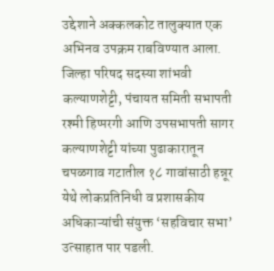उद्देशाने अक्कलकोट तालुक्यात एक अभिनव उपक्रम राबविण्यात आला. जिल्हा परिषद सदस्या शांभवी कल्याणशेट्टी, पंचायत समिती सभापती रश्मी हिप्परगी आणि उपसभापती सागर कल्याणशेट्टी यांच्या पुढाकारातून चपळगाव गटातील १८ गावांसाठी हन्नूर येथे लोकप्रतिनिधी व प्रशासकीय अधिकाऱ्यांची संयुक्त ‘सहविचार सभा’ उत्साहात पार पडली.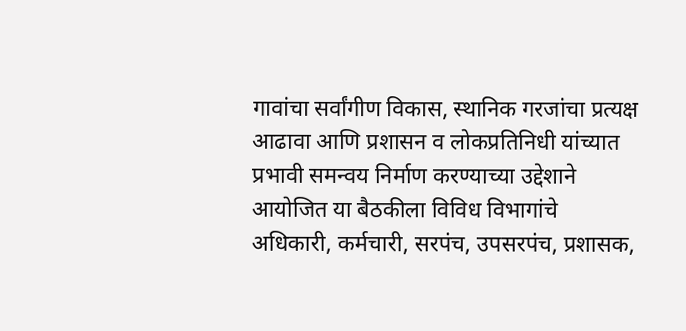गावांचा सर्वांगीण विकास, स्थानिक गरजांचा प्रत्यक्ष आढावा आणि प्रशासन व लोकप्रतिनिधी यांच्यात प्रभावी समन्वय निर्माण करण्याच्या उद्देशाने आयोजित या बैठकीला विविध विभागांचे अधिकारी, कर्मचारी, सरपंच, उपसरपंच, प्रशासक,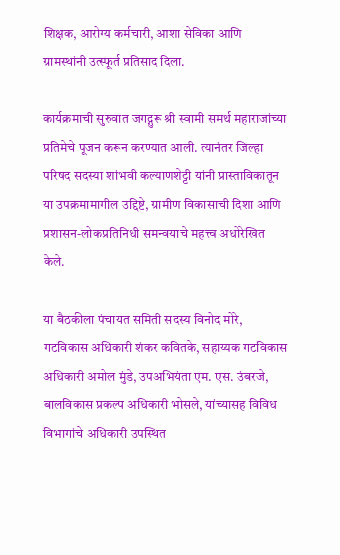शिक्षक, आरोग्य कर्मचारी, आशा सेविका आणि ग्रामस्थांनी उत्स्फूर्त प्रतिसाद दिला.

कार्यक्रमाची सुरुवात जगद्गुरू श्री स्वामी समर्थ महाराजांच्या प्रतिमेचे पूजन करून करण्यात आली. त्यानंतर जिल्हा परिषद सदस्या शांभवी कल्याणशेट्टी यांनी प्रास्ताविकातून या उपक्रमामागील उद्दिष्टे, ग्रामीण विकासाची दिशा आणि प्रशासन-लोकप्रतिनिधी समन्वयाचे महत्त्व अधोरेखित केले.

या बैठकीला पंचायत समिती सदस्य विनोद मोरे, गटविकास अधिकारी शंकर कवितके, सहाय्यक गटविकास अधिकारी अमोल मुंडे, उपअभियंता एम. एस. उंबरजे, बालविकास प्रकल्प अधिकारी भोसले, यांच्यासह विविध विभागांचे अधिकारी उपस्थित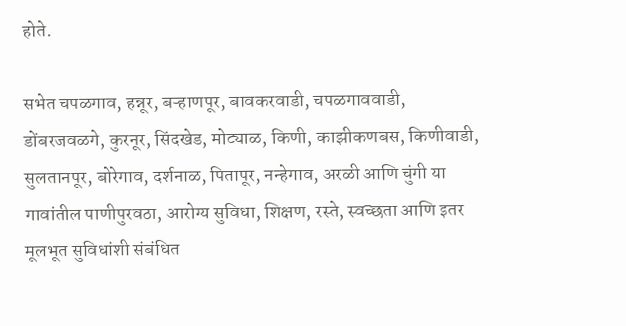होते.

सभेत चपळगाव, हन्नूर, बऱ्हाणपूर, बावकरवाडी, चपळगाववाडी, डोंबरजवळगे, कुरनूर, सिंदखेड, मोट्याळ, किणी, काझीकणबस, किणीवाडी, सुलतानपूर, बोरेगाव, दर्शनाळ, पितापूर, नन्हेगाव, अरळी आणि चुंगी या गावांतील पाणीपुरवठा, आरोग्य सुविधा, शिक्षण, रस्ते, स्वच्छता आणि इतर मूलभूत सुविधांशी संबंधित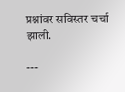प्रश्नांवर सविस्तर चर्चा झाली.

---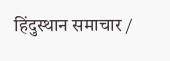हिंदुस्थान समाचार /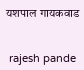यशपाल गायकवाड


 rajesh pande